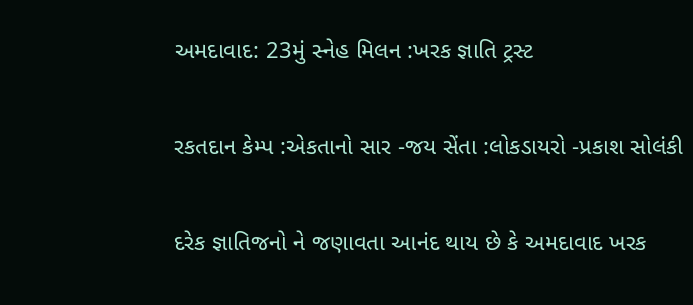અમદાવાદ: 23મું સ્નેહ મિલન :ખરક જ્ઞાતિ ટ્રસ્ટ

રકતદાન કેમ્પ :એકતાનો સાર -જય સેંતા :લોકડાયરો -પ્રકાશ સોલંકી

દરેક જ્ઞાતિજનો ને જણાવતા આનંદ થાય છે કે અમદાવાદ ખરક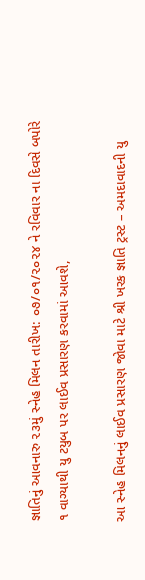જ્ઞાતિનું આવનારુ ૨૩મું સ્નેહ મિલન તારીખ: ૦૭/૦૧/૨૦૨૪ ને રવિવાર ના દિવસે બપોરે ૧ વાગ્યાથી યુ ટયુબ પર લાઈવ પ્રસારણ કરવામાં આવશે,

આ સ્નેહ મિલનનું લાઈવ પ્રસારણ જોવા માટે શ્રી ખરક જ્ઞાતિ ટ્રસ્ટ – અમદાવાદની યુ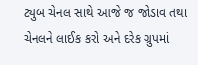ટ્યુબ ચેનલ સાથે આજે જ જોડાવ તથા ચેનલને લાઈક કરો અને દરેક ગ્રુપમાં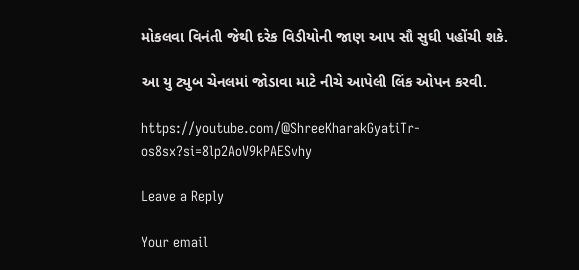મોકલવા વિનંતી જેથી દરેક વિડીયોની જાણ આપ સૌ સુઘી પહોંચી શકે.

આ યુ ટ્યુબ ચેનલમાં જોડાવા માટે નીચે આપેલી લિંક ઓપન કરવી.

https://youtube.com/@ShreeKharakGyatiTr-os8sx?si=8lp2AoV9kPAESvhy

Leave a Reply

Your email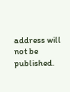address will not be published.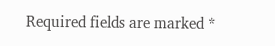Required fields are marked *